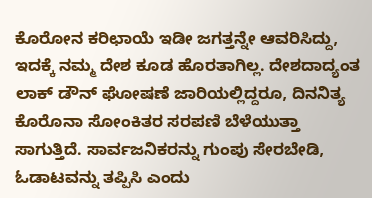ಕೊರೋನ ಕರಿಛಾಯೆ ಇಡೀ ಜಗತ್ತನ್ನೇ ಆವರಿಸಿದ್ದು, ಇದಕ್ಕೆ ನಮ್ಮ ದೇಶ ಕೂಡ ಹೊರತಾಗಿಲ್ಲ. ದೇಶದಾದ್ಯಂತ ಲಾಕ್ ಡೌನ್ ಘೋಷಣೆ ಜಾರಿಯಲ್ಲಿದ್ದರೂ, ದಿನನಿತ್ಯ ಕೊರೊನಾ ಸೋಂಕಿತರ ಸರಪಣಿ ಬೆಳೆಯುತ್ತಾ ಸಾಗುತ್ತಿದೆ. ಸಾರ್ವಜನಿಕರನ್ನು ಗುಂಪು ಸೇರಬೇಡಿ, ಓಡಾಟವನ್ನು ತಪ್ಪಿಸಿ ಎಂದು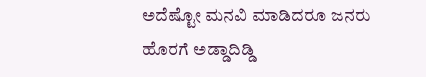ಅದೆಷ್ಟೋ ಮನವಿ ಮಾಡಿದರೂ ಜನರು ಹೊರಗೆ ಅಡ್ಡಾದಿಡ್ಡಿ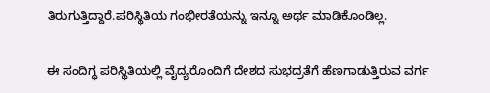ತಿರುಗುತ್ತಿದ್ದಾರೆ.ಪರಿಸ್ಥಿತಿಯ ಗಂಭೀರತೆಯನ್ನು ಇನ್ನೂ ಅರ್ಥ ಮಾಡಿಕೊಂಡಿಲ್ಲ.

ಈ ಸಂದಿಗ್ಧ ಪರಿಸ್ಥಿತಿಯಲ್ಲಿ ವೈದ್ಯರೊಂದಿಗೆ ದೇಶದ ಸುಭದ್ರತೆಗೆ ಹೆಣಗಾಡುತ್ತಿರುವ ವರ್ಗ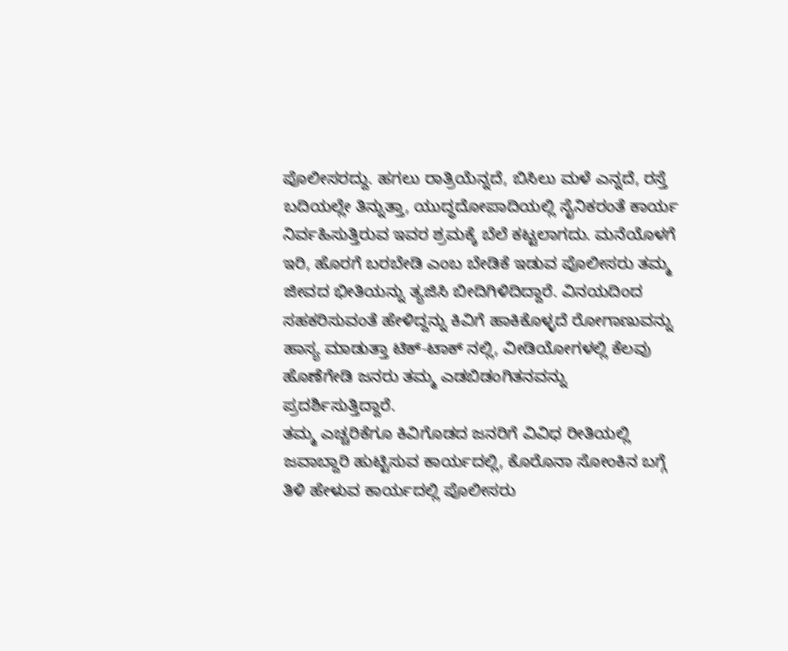ಪೊಲೀಸರದ್ದು. ಹಗಲು ರಾತ್ರಿಯೆನ್ನದೆ, ಬಿಸಿಲು ಮಳೆ ಎನ್ನದೆ, ರಸ್ತೆ ಬದಿಯಲ್ಲೇ ತಿನ್ನುತ್ತಾ, ಯುದ್ಧದೋಪಾದಿಯಲ್ಲಿ ಸೈನಿಕರಂತೆ ಕಾರ್ಯ ನಿರ್ವಹಿಸುತ್ತಿರುವ ಇವರ ಶ್ರಮಕ್ಕೆ ಬೆಲೆ ಕಟ್ಟಲಾಗದು. ಮನೆಯೊಳಗೆ ಇರಿ, ಹೊರಗೆ ಬರಬೇಡಿ ಎಂಬ ಬೇಡಿಕೆ ಇಡುವ ಪೊಲೀಸರು ತಮ್ಮ ಜೀವದ ಭೀತಿಯನ್ನು ತ್ಯಜಿಸಿ ಬೀದಿಗಿಳಿದಿದ್ದಾರೆ. ವಿನಯದಿಂದ ಸಹಕರಿಸುವಂತೆ ಹೇಳಿದ್ದನ್ನು ಕಿವಿಗೆ ಹಾಕಿಕೊಳ್ಳದೆ ರೋಗಾಣುವನ್ನು ಹಾಸ್ಯ ಮಾಡುತ್ತಾ ಟಿಕ್-ಟಾಕ್ ನಲ್ಲಿ, ವೀಡಿಯೋಗಳಲ್ಲಿ ಕೆಲವು ಹೊಣೆಗೇಡಿ ಜನರು ತಮ್ಮ ಎಡಬಿಡಂಗಿತನವನ್ನು ಪ್ರದರ್ಶಿಸುತ್ತಿದ್ದಾರೆ.
ತಮ್ಮ ಎಚ್ಚರಿಕೆಗೂ ಕಿವಿಗೊಡದ ಜನರಿಗೆ ವಿವಿಧ ರೀತಿಯಲ್ಲಿ ಜವಾಬ್ದಾರಿ ಹುಟ್ಟಿಸುವ ಕಾರ್ಯದಲ್ಲಿ, ಕೊರೊನಾ ಸೋಂಕಿನ ಬಗ್ಗೆ ತಿಳಿ ಹೇಳುವ ಕಾರ್ಯದಲ್ಲಿ ಪೊಲೀಸರು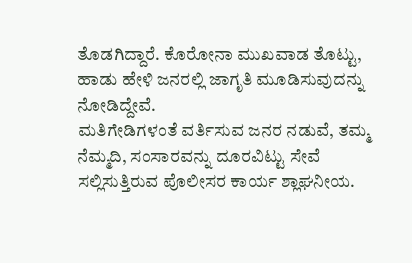ತೊಡಗಿದ್ದಾರೆ. ಕೊರೋನಾ ಮುಖವಾಡ ತೊಟ್ಟು, ಹಾಡು ಹೇಳಿ ಜನರಲ್ಲಿ ಜಾಗೃತಿ ಮೂಡಿಸುವುದನ್ನು ನೋಡಿದ್ದೇವೆ.
ಮತಿಗೇಡಿಗಳಂತೆ ವರ್ತಿಸುವ ಜನರ ನಡುವೆ, ತಮ್ಮ ನೆಮ್ಮದಿ, ಸಂಸಾರವನ್ನು ದೂರವಿಟ್ಟು ಸೇವೆ ಸಲ್ಲಿಸುತ್ತಿರುವ ಪೊಲೀಸರ ಕಾರ್ಯ ಶ್ಲಾಘನೀಯ.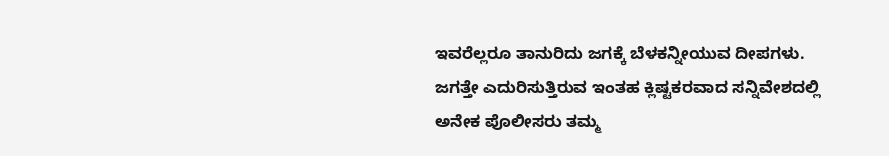ಇವರೆಲ್ಲರೂ ತಾನುರಿದು ಜಗಕ್ಕೆ ಬೆಳಕನ್ನೀಯುವ ದೀಪಗಳು. ಜಗತ್ತೇ ಎದುರಿಸುತ್ತಿರುವ ಇಂತಹ ಕ್ಲಿಷ್ಟಕರವಾದ ಸನ್ನಿವೇಶದಲ್ಲಿ ಅನೇಕ ಪೊಲೀಸರು ತಮ್ಮ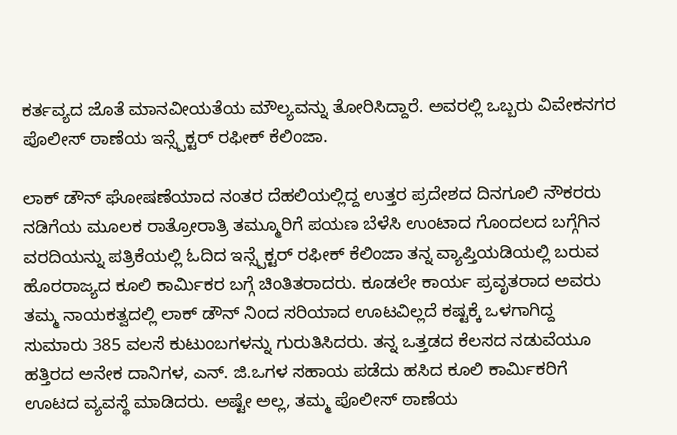ಕರ್ತವ್ಯದ ಜೊತೆ ಮಾನವೀಯತೆಯ ಮೌಲ್ಯವನ್ನು ತೋರಿಸಿದ್ದಾರೆ. ಅವರಲ್ಲಿ ಒಬ್ಬರು ವಿವೇಕನಗರ ಪೊಲೀಸ್ ಠಾಣೆಯ ಇನ್ಸ್ಪೆಕ್ಟರ್ ರಫೀಕ್ ಕೆಲಿಂಜಾ.

ಲಾಕ್ ಡೌನ್ ಘೋಷಣೆಯಾದ ನಂತರ ದೆಹಲಿಯಲ್ಲಿದ್ದ ಉತ್ತರ ಪ್ರದೇಶದ ದಿನಗೂಲಿ ನೌಕರರು ನಡಿಗೆಯ ಮೂಲಕ ರಾತ್ರೋರಾತ್ರಿ ತಮ್ಮೂರಿಗೆ ಪಯಣ ಬೆಳೆಸಿ ಉಂಟಾದ ಗೊಂದಲದ ಬಗ್ಗೆಗಿನ ವರದಿಯನ್ನು ಪತ್ರಿಕೆಯಲ್ಲಿ ಓದಿದ ಇನ್ಸ್ಪೆಕ್ಟರ್ ರಫೀಕ್ ಕೆಲಿಂಜಾ ತನ್ನ ವ್ಯಾಪ್ತಿಯಡಿಯಲ್ಲಿ ಬರುವ ಹೊರರಾಜ್ಯದ ಕೂಲಿ ಕಾರ್ಮಿಕರ ಬಗ್ಗೆ ಚಿಂತಿತರಾದರು. ಕೂಡಲೇ ಕಾರ್ಯ ಪ್ರವೃತರಾದ ಅವರು ತಮ್ಮ ನಾಯಕತ್ವದಲ್ಲಿ ಲಾಕ್ ಡೌನ್ ನಿಂದ ಸರಿಯಾದ ಊಟವಿಲ್ಲದೆ ಕಷ್ಟಕ್ಕೆ ಒಳಗಾಗಿದ್ದ ಸುಮಾರು 385 ವಲಸೆ ಕುಟುಂಬಗಳನ್ನು ಗುರುತಿಸಿದರು. ತನ್ನ ಒತ್ತಡದ ಕೆಲಸದ ನಡುವೆಯೂ ಹತ್ತಿರದ ಅನೇಕ ದಾನಿಗಳ, ಎನ್. ಜಿ.ಒಗಳ ಸಹಾಯ ಪಡೆದು ಹಸಿದ ಕೂಲಿ ಕಾರ್ಮಿಕರಿಗೆ ಊಟದ ವ್ಯವಸ್ಥೆ ಮಾಡಿದರು. ಅಷ್ಟೇ ಅಲ್ಲ, ತಮ್ಮ ಪೊಲೀಸ್ ಠಾಣೆಯ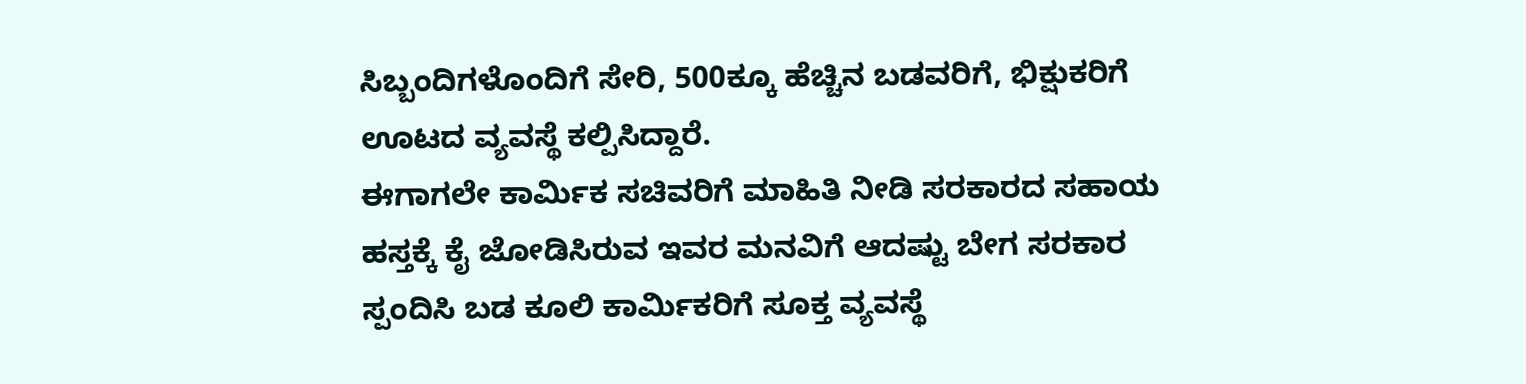ಸಿಬ್ಬಂದಿಗಳೊಂದಿಗೆ ಸೇರಿ, 500ಕ್ಕೂ ಹೆಚ್ಚಿನ ಬಡವರಿಗೆ, ಭಿಕ್ಷುಕರಿಗೆ ಊಟದ ವ್ಯವಸ್ಥೆ ಕಲ್ಪಿಸಿದ್ದಾರೆ.
ಈಗಾಗಲೇ ಕಾರ್ಮಿಕ ಸಚಿವರಿಗೆ ಮಾಹಿತಿ ನೀಡಿ ಸರಕಾರದ ಸಹಾಯ ಹಸ್ತಕ್ಕೆ ಕೈ ಜೋಡಿಸಿರುವ ಇವರ ಮನವಿಗೆ ಆದಷ್ಟು ಬೇಗ ಸರಕಾರ ಸ್ಪಂದಿಸಿ ಬಡ ಕೂಲಿ ಕಾರ್ಮಿಕರಿಗೆ ಸೂಕ್ತ ವ್ಯವಸ್ಥೆ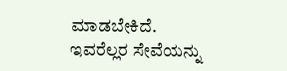ಮಾಡಬೇಕಿದೆ.
ಇವರೆಲ್ಲರ ಸೇವೆಯನ್ನು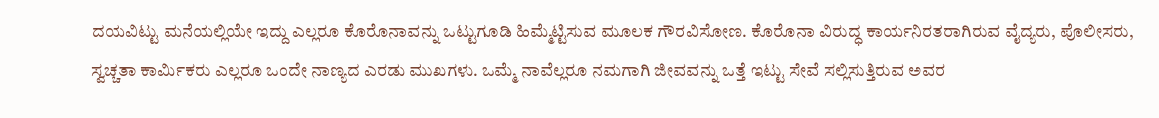ದಯವಿಟ್ಟು ಮನೆಯಲ್ಲಿಯೇ ಇದ್ದು ಎಲ್ಲರೂ ಕೊರೊನಾವನ್ನು ಒಟ್ಟುಗೂಡಿ ಹಿಮ್ಮೆಟ್ಟಿಸುವ ಮೂಲಕ ಗೌರವಿಸೋಣ. ಕೊರೊನಾ ವಿರುದ್ಧ ಕಾರ್ಯನಿರತರಾಗಿರುವ ವೈದ್ಯರು, ಪೊಲೀಸರು, ಸ್ವಚ್ಚತಾ ಕಾರ್ಮಿಕರು ಎಲ್ಲರೂ ಒಂದೇ ನಾಣ್ಯದ ಎರಡು ಮುಖಗಳು. ಒಮ್ಮೆ ನಾವೆಲ್ಲರೂ ನಮಗಾಗಿ ಜೀವವನ್ನು ಒತ್ತೆ ಇಟ್ಟು ಸೇವೆ ಸಲ್ಲಿಸುತ್ತಿರುವ ಅವರ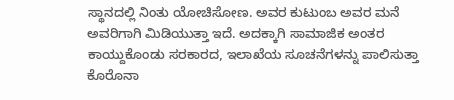ಸ್ಥಾನದಲ್ಲಿ ನಿಂತು ಯೋಚಿಸೋಣ. ಅವರ ಕುಟುಂಬ ಅವರ ಮನೆ ಅವರಿಗಾಗಿ ಮಿಡಿಯುತ್ತಾ ಇದೆ. ಅದಕ್ಕಾಗಿ ಸಾಮಾಜಿಕ ಅಂತರ ಕಾಯ್ದುಕೊಂಡು ಸರಕಾರದ, ಇಲಾಖೆಯ ಸೂಚನೆಗಳನ್ನು ಪಾಲಿಸುತ್ತಾ ಕೊರೊನಾ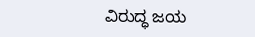ವಿರುದ್ಧ ಜಯ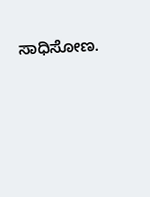ಸಾಧಿಸೋಣ.